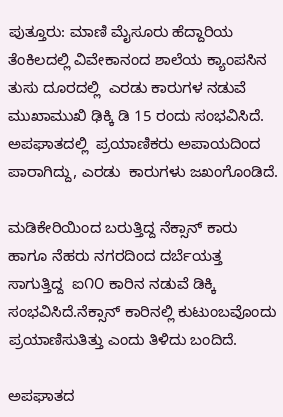ಪುತ್ತೂರು: ಮಾಣಿ ಮೈಸೂರು ಹೆದ್ದಾರಿಯ ತೆಂಕಿಲದಲ್ಲಿ ವಿವೇಕಾನಂದ ಶಾಲೆಯ ಕ್ಯಾಂಪಸಿನ ತುಸು ದೂರದಲ್ಲಿ  ಎರಡು ಕಾರುಗಳ ನಡುವೆ ಮುಖಾಮುಖಿ ಢಿಕ್ಕಿ ಡಿ 15 ರಂದು ಸಂಭವಿಸಿದೆ.  ಅಪಘಾತದಲ್ಲಿ  ಪ್ರಯಾಣಿಕರು ಅಪಾಯದಿಂದ ಪಾರಾಗಿದ್ದು, ಎರಡು  ಕಾರುಗಳು ಜಖಂಗೊಂಡಿದೆ.

ಮಡಿಕೇರಿಯಿಂದ ಬರುತ್ತಿದ್ದ ನೆಕ್ಸಾನ್ ಕಾರು ಹಾಗೂ ನೆಹರು ನಗರದಿಂದ ದರ್ಬೆಯತ್ತ  ಸಾಗುತ್ತಿದ್ದ  ಐ೧೦ ಕಾರಿನ ನಡುವೆ ಡಿಕ್ಕಿ ಸಂಭವಿಸಿದೆ.ನೆಕ್ಸಾನ್ ಕಾರಿನಲ್ಲಿ ಕುಟುಂಬವೊಂದು ಪ್ರಯಾಣಿಸುತಿತ್ತು ಎಂದು ತಿಳಿದು ಬಂದಿದೆ.

ಅಪಘಾತದ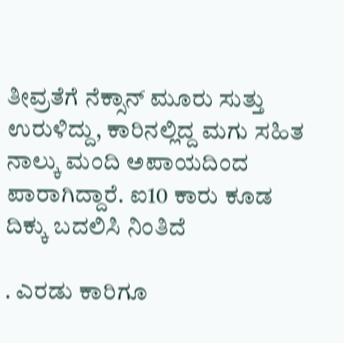ತೀವ್ರತೆಗೆ ನೆಕ್ಸಾನ್ ಮೂರು ಸುತ್ತು ಉರುಳಿದ್ದು, ಕಾರಿನಲ್ಲಿದ್ದ ಮಗು ಸಹಿತ ನಾಲ್ಕು ಮಂದಿ ಅಪಾಯದಿಂದ ಪಾರಾಗಿದ್ದಾರೆ. ಐ10 ಕಾರು ಕೂಡ ದಿಕ್ಕು ಬದಲಿಸಿ ನಿಂತಿದೆ

. ಎರಡು ಕಾರಿಗೂ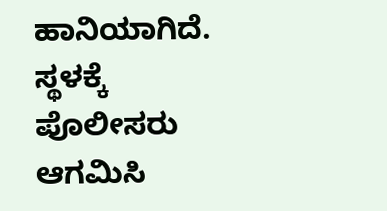ಹಾನಿಯಾಗಿದೆ. ಸ್ಥಳಕ್ಕೆ ಪೊಲೀಸರು ಆಗಮಿಸಿ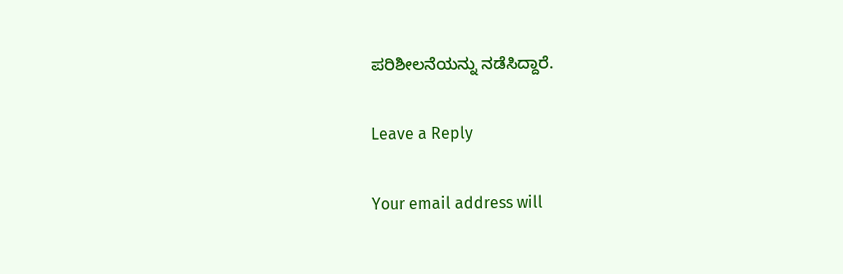ಪರಿಶೀಲನೆಯನ್ನು ನಡೆಸಿದ್ದಾರೆ.

Leave a Reply

Your email address will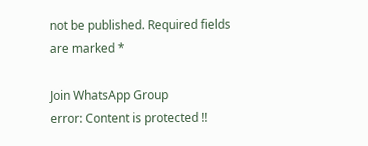not be published. Required fields are marked *

Join WhatsApp Group
error: Content is protected !!